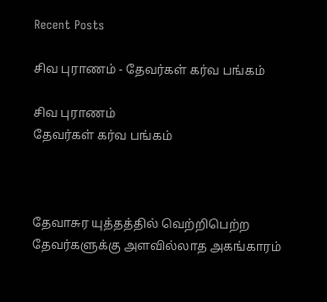Recent Posts

சிவ புராணம் - தேவர்கள் கர்வ பங்கம்

சிவ புராணம்
தேவர்கள் கர்வ பங்கம்



தேவாசுர யுத்தத்தில் வெற்றிபெற்ற தேவர்களுக்கு அளவில்லாத அகங்காரம்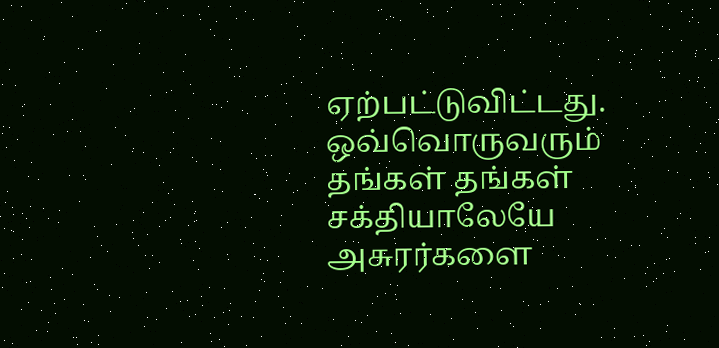ஏற்பட்டுவிட்டது. ஒவ்வொருவரும் தங்கள் தங்கள் சக்தியாலேயே அசுரர்களை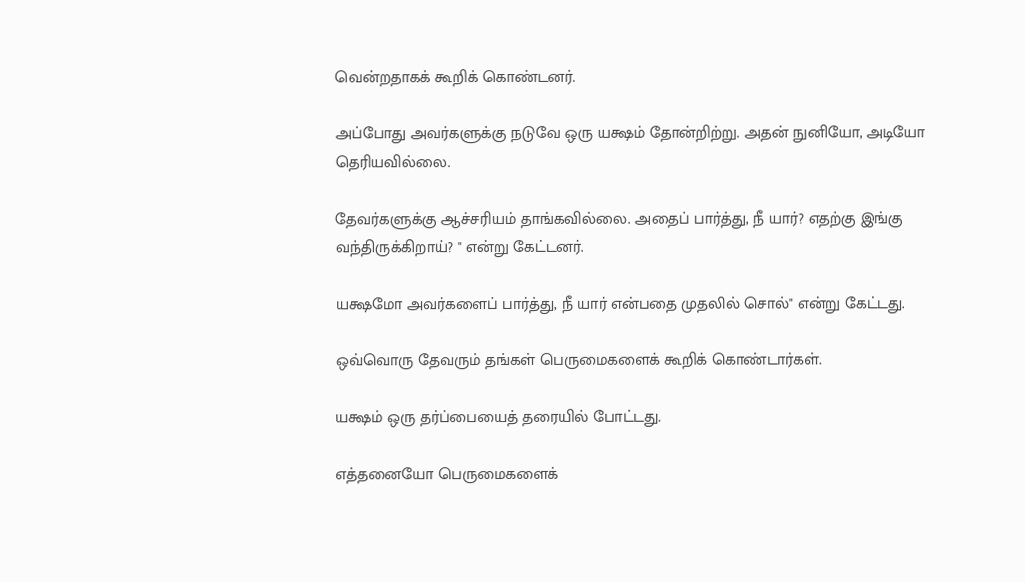வென்றதாகக் கூறிக் கொண்டனர்.

அப்போது அவர்களுக்கு நடுவே ஒரு யக்ஷம் தோன்றிற்று. அதன் நுனியோ, அடியோ தெரியவில்லை.

தேவர்களுக்கு ஆச்சரியம் தாங்கவில்லை. அதைப் பார்த்து, நீ யார்? எதற்கு இங்கு வந்திருக்கிறாய்? " என்று கேட்டனர்.

யக்ஷமோ அவர்களைப் பார்த்து, நீ யார் என்பதை முதலில் சொல்" என்று கேட்டது.

ஒவ்வொரு தேவரும் தங்கள் பெருமைகளைக் கூறிக் கொண்டார்கள்.

யக்ஷம் ஒரு தர்ப்பையைத் தரையில் போட்டது.

எத்தனையோ பெருமைகளைக்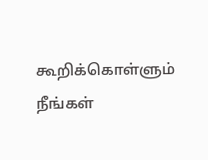கூறிக்கொள்ளும் நீங்கள்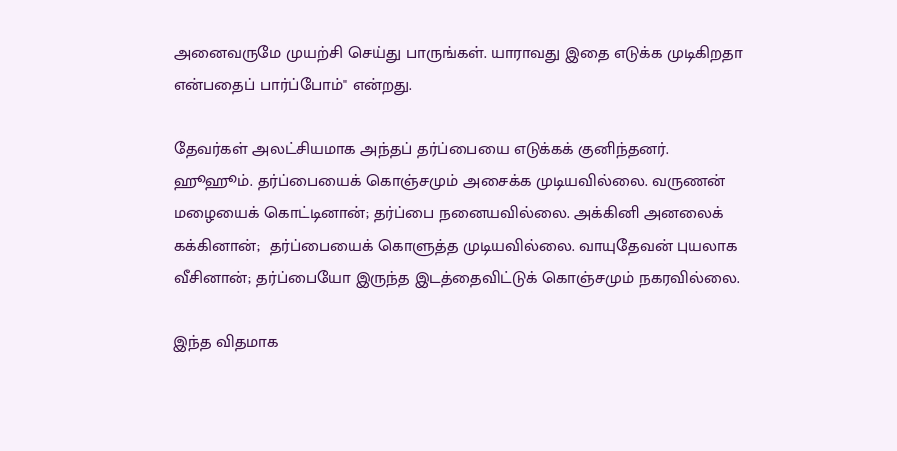அனைவருமே முயற்சி செய்து பாருங்கள். யாராவது இதை எடுக்க முடிகிறதா என்பதைப் பார்ப்போம்" என்றது.

தேவர்கள் அலட்சியமாக அந்தப் தர்ப்பையை எடுக்கக் குனிந்தனர். ஹூஹூம். தர்ப்பையைக் கொஞ்சமும் அசைக்க முடியவில்லை. வருணன் மழையைக் கொட்டினான்; தர்ப்பை நனையவில்லை. அக்கினி அனலைக் கக்கினான்;  தர்ப்பையைக் கொளுத்த முடியவில்லை. வாயுதேவன் புயலாக வீசினான்; தர்ப்பையோ இருந்த இடத்தைவிட்டுக் கொஞ்சமும் நகரவில்லை.

இந்த விதமாக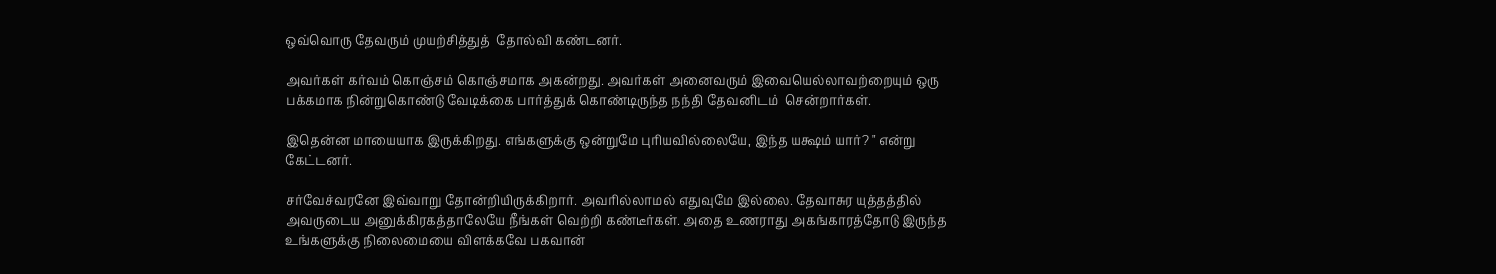ஒவ்வொரு தேவரும் முயற்சித்துத்  தோல்வி கண்டனர்.

அவர்கள் கர்வம் கொஞ்சம் கொஞ்சமாக அகன்றது. அவர்கள் அனைவரும் இவையெல்லாவற்றையும் ஒரு பக்கமாக நின்றுகொண்டு வேடிக்கை பார்த்துக் கொண்டிருந்த நந்தி தேவனிடம்  சென்றார்கள்.

இதென்ன மாயையாக இருக்கிறது. எங்களுக்கு ஒன்றுமே புரியவில்லையே, இந்த யக்ஷம் யார்? " என்று கேட்டனர்.

சர்வேச்வரனே இவ்வாறு தோன்றியிருக்கிறார். அவரில்லாமல் எதுவுமே இல்லை. தேவாசுர யுத்தத்தில் அவருடைய அனுக்கிரகத்தாலேயே நீங்கள் வெற்றி கண்டீர்கள். அதை உணராது அகங்காரத்தோடு இருந்த உங்களுக்கு நிலைமையை விளக்கவே பகவான்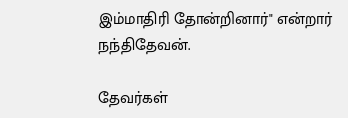இம்மாதிரி தோன்றினார்" என்றார் நந்திதேவன்.

தேவர்கள்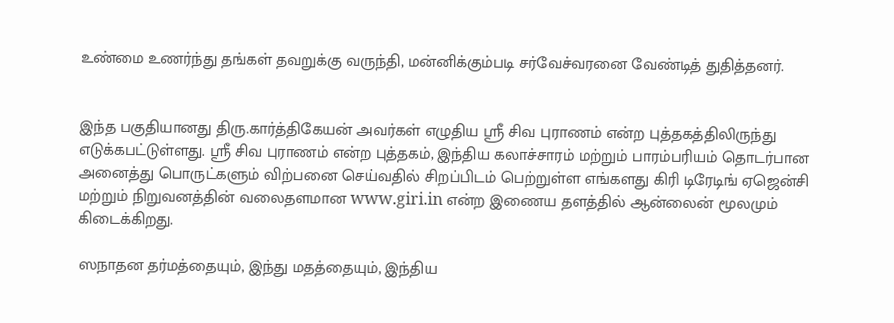உண்மை உணர்ந்து தங்கள் தவறுக்கு வருந்தி, மன்னிக்கும்படி சர்வேச்வரனை வேண்டித் துதித்தனர்.


இந்த பகுதியானது திரு.கார்த்திகேயன் அவர்கள் எழுதிய ஸ்ரீ சிவ புராணம் என்ற புத்தகத்திலிருந்து எடுக்கபட்டுள்ளது. ஸ்ரீ சிவ புராணம் என்ற புத்தகம், இந்திய கலாச்சாரம் மற்றும் பாரம்பரியம் தொடர்பான அனைத்து பொருட்களும் விற்பனை செய்வதில் சிறப்பிடம் பெற்றுள்ள எங்களது கிரி டிரேடிங் ஏஜென்சி மற்றும் நிறுவனத்தின் வலைதளமான www.giri.in என்ற இணைய தளத்தில் ஆன்லைன் மூலமும் கிடைக்கிறது.

ஸநாதன தர்மத்தையும், இந்து மதத்தையும், இந்திய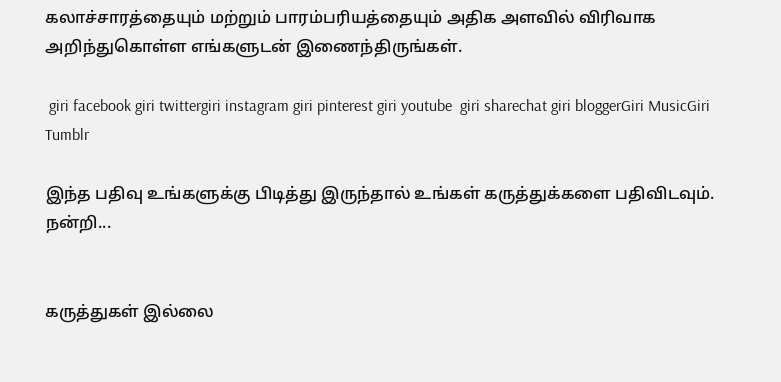கலாச்சாரத்தையும் மற்றும் பாரம்பரியத்தையும் அதிக அளவில் விரிவாக அறிந்துகொள்ள எங்களுடன் இணைந்திருங்கள்.

 giri facebook giri twittergiri instagram giri pinterest giri youtube  giri sharechat giri bloggerGiri MusicGiri Tumblr

இந்த பதிவு உங்களுக்கு பிடித்து இருந்தால் உங்கள் கருத்துக்களை பதிவிடவும். நன்றி...


கருத்துகள் இல்லை